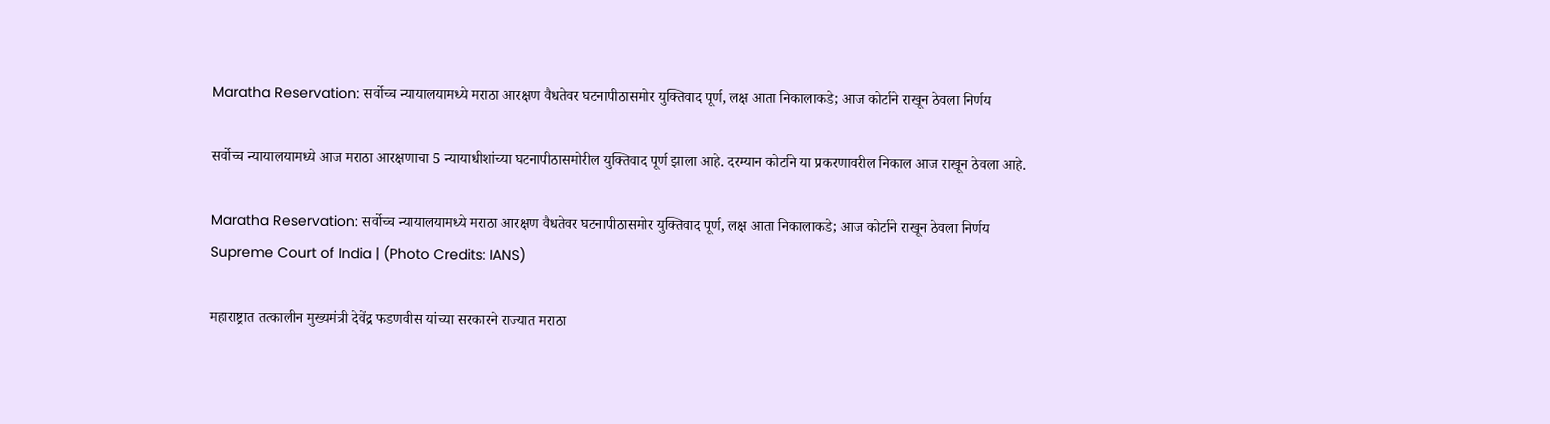Maratha Reservation: सर्वोच्च न्यायालयामध्ये मराठा आरक्षण वैधतेवर घटनापीठासमोर युक्तिवाद पूर्ण, लक्ष आता निकालाकडे; आज कोर्टाने राखून ठेवला निर्णय

सर्वोच्च न्यायालयामध्ये आज मराठा आरक्षणाचा 5 न्यायाधीशांच्या घटनापीठासमोरील युक्तिवाद पूर्ण झाला आहे. दरम्यान कोर्टाने या प्रकरणावरील निकाल आज राखून ठेवला आहे.

Maratha Reservation: सर्वोच्च न्यायालयामध्ये मराठा आरक्षण वैधतेवर घटनापीठासमोर युक्तिवाद पूर्ण, लक्ष आता निकालाकडे; आज कोर्टाने राखून ठेवला निर्णय
Supreme Court of India | (Photo Credits: IANS)

महाराष्ट्रात तत्कालीन मुख्यमंत्री देवेंद्र फडणवीस यांच्या सरकारने राज्यात मराठा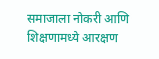समाजाला नोकरी आणि शिक्षणामध्ये आरक्षण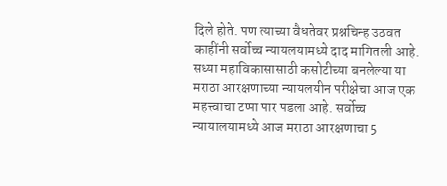दिले होते. पण त्याच्या वैधतेवर प्रश्नचिन्ह उठवत काहींनी सर्वोच्च न्यायलयामध्ये दाद मागितली आहे. सध्या महाविकासासाठी कसोटीच्या बनलेल्या या मराठा आरक्षणाच्या न्यायलयीन परीक्षेचा आज एक महत्त्वाचा टप्पा पार पडला आहे. सर्वोच्च न्यायालयामध्ये आज मराठा आरक्षणाचा 5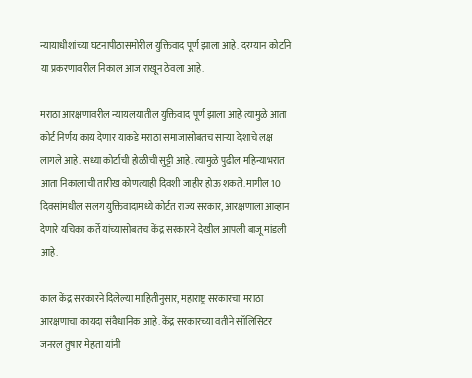न्यायाधीशांच्या घटनापीठासमोरील युक्तिवाद पूर्ण झाला आहे. दरम्यान कोर्टाने या प्रकरणावरील निकाल आज राखून ठेवला आहे.

मराठा आरक्षणावरील न्यायलयातील युक्तिवाद पूर्ण झाला आहे त्यामुळे आता कोर्ट निर्णय काय देणार याकडे मराठा समाजासोबतच सार्‍या देशाचे लक्ष लागले आहे. सध्या कोर्टाची होळीची सुट्टी आहे. त्यामुळे पुढील महिन्याभरात आता निकालाची तारीख कोणत्याही दिवशी जाहीर होऊ शकते. मागील 10 दिवसांमधील सलग युक्तिवादामध्ये कोर्टत राज्य सरकार, आरक्षणाला आव्हान देणारे यचिका कर्ते यांच्यासोबतच केंद्र सरकारने देखील आपली बाजू मांडली आहे.

काल केंद्र सरकारने दिलेल्या माहितीनुसार, महाराष्ट्र सरकारचा मराठा आरक्षणाचा कायदा संवैधानिक आहे. केंद्र सरकारच्या वतीने सॉलिसिटर जनरल तुषार मेहता यांनी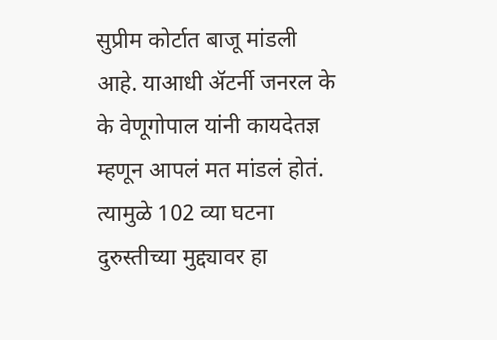सुप्रीम कोर्टात बाजू मांडली आहे. याआधी ॲटर्नी जनरल के के वेणूगोपाल यांनी कायदेतज्ञ म्हणून आपलं मत मांडलं होतं. त्यामुळे 102 व्या घटना दुरुस्तीच्या मुद्द्यावर हा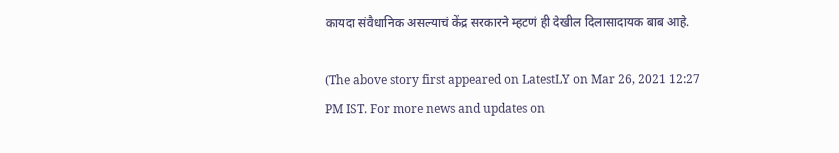कायदा संवैधानिक असल्याचं केंद्र सरकारने म्हटणं ही देखील दिलासादायक बाब आहे.

(The above story first appeared on LatestLY on Mar 26, 2021 12:27 PM IST. For more news and updates on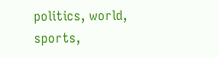politics, world, sports,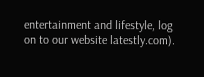entertainment and lifestyle, log on to our website latestly.com).